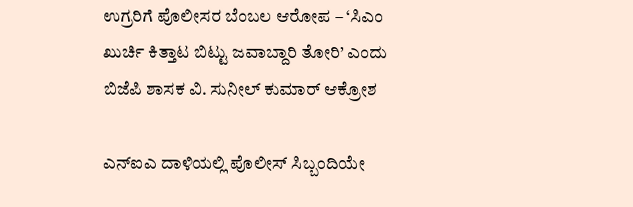ಉಗ್ರರಿಗೆ ಪೊಲೀಸರ ಬೆಂಬಲ ಆರೋಪ – ‘ಸಿಎಂ ಖುರ್ಚಿ ಕಿತ್ತಾಟ ಬಿಟ್ಟು ಜವಾಬ್ದಾರಿ ತೋರಿ’ ಎಂದು ಬಿಜೆಪಿ ಶಾಸಕ ವಿ. ಸುನೀಲ್ ಕುಮಾರ್ ಆಕ್ರೋಶ

ಎನ್‌ಐಎ ದಾಳಿಯಲ್ಲಿ ಪೊಲೀಸ್ ಸಿಬ್ಬಂದಿಯೇ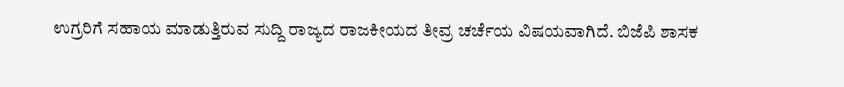ಉಗ್ರರಿಗೆ ಸಹಾಯ ಮಾಡುತ್ತಿರುವ ಸುದ್ದಿ ರಾಜ್ಯದ ರಾಜಕೀಯದ ತೀವ್ರ ಚರ್ಚೆಯ ವಿಷಯವಾಗಿದೆ. ಬಿಜೆಪಿ ಶಾಸಕ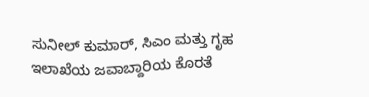ಸುನೀಲ್ ಕುಮಾರ್, ಸಿಎಂ ಮತ್ತು ಗೃಹ ಇಲಾಖೆಯ ಜವಾಬ್ದಾರಿಯ ಕೊರತೆ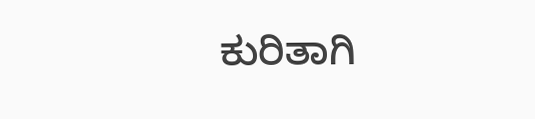ಕುರಿತಾಗಿ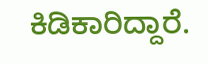ಕಿಡಿಕಾರಿದ್ದಾರೆ.